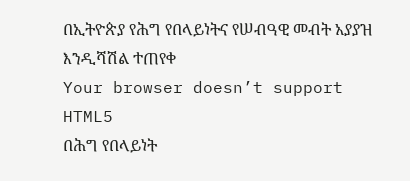በኢትዮጵያ የሕግ የበላይነትና የሠብዓዊ መብት አያያዝ እንዲሻሽል ተጠየቀ
Your browser doesn’t support HTML5
በሕግ የበላይነት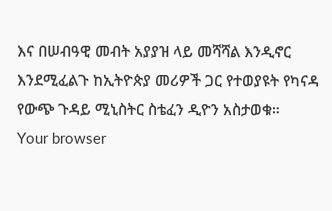እና በሠብዓዊ መብት አያያዝ ላይ መሻሻል እንዲኖር እንደሚፈልጉ ከኢትዮጵያ መሪዎች ጋር የተወያዩት የካናዳ የውጭ ጉዳይ ሚኒስትር ስቴፈን ዲዮን አስታወቁ።
Your browser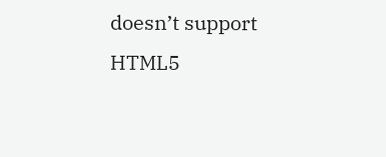doesn’t support HTML5